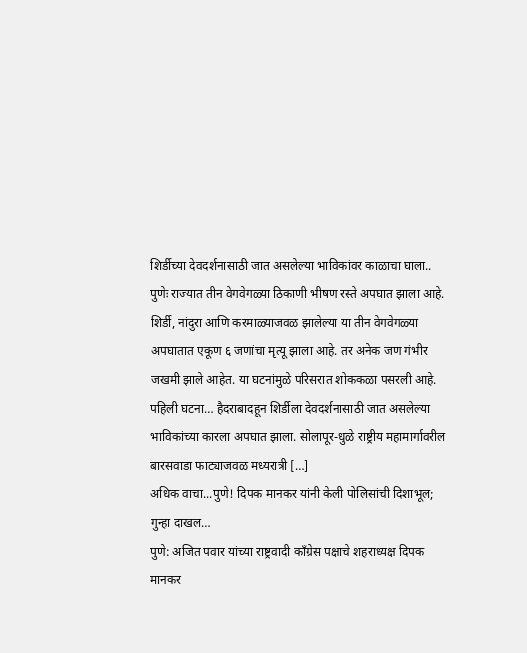शिर्डीच्या देवदर्शनासाठी जात असलेल्या भाविकांवर काळाचा घाला..
पुणेः राज्यात तीन वेगवेगळ्या ठिकाणी भीषण रस्ते अपघात झाला आहे. शिर्डी, नांदुरा आणि करमाळ्याजवळ झालेल्या या तीन वेगवेगळ्या अपघातात एकूण ६ जणांचा मृत्यू झाला आहे. तर अनेक जण गंभीर जखमी झाले आहेत. या घटनांमुळे परिसरात शोककळा पसरली आहे. पहिली घटना… हैदराबादहून शिर्डीला देवदर्शनासाठी जात असलेल्या भाविकांच्या कारला अपघात झाला. सोलापूर-धुळे राष्ट्रीय महामार्गावरील बारसवाडा फाट्याजवळ मध्यरात्री […]
अधिक वाचा...पुणे! दिपक मानकर यांनी केली पोलिसांची दिशाभूल; गुन्हा दाखल…
पुणे: अजित पवार यांच्या राष्ट्रवादी काँग्रेस पक्षाचे शहराध्यक्ष दिपक मानकर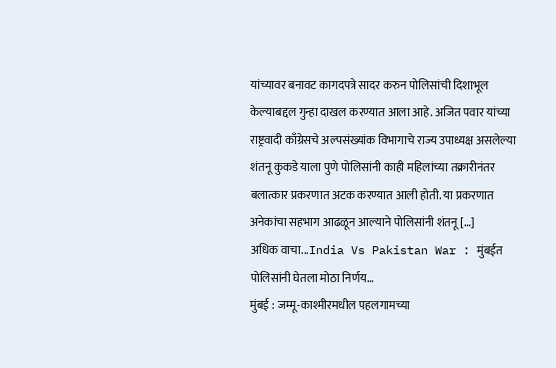यांच्यावर बनावट कागदपत्रे सादर करुन पोलिसांची दिशाभूल केल्याबद्दल गुन्हा दाखल करण्यात आला आहे. अजित पवार यांच्या राष्ट्रवादी काँग्रेसचे अल्पसंख्यांक विभागाचे राज्य उपाध्यक्ष असलेल्या शंतनू कुकडे याला पुणे पोलिसांनी काही महिलांच्या तक्रारीनंतर बलात्कार प्रकरणात अटक करण्यात आली होती. या प्रकरणात अनेकांचा सहभाग आढळून आल्याने पोलिसांनी शंतनू […]
अधिक वाचा...India Vs Pakistan War : मुंबईत पोलिसांनी घेतला मोठा निर्णय…
मुंबई : जम्मू-काश्मीरमधील पहलगामच्या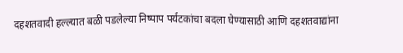दहशतवादी हल्ल्यात बळी पडलेल्या निष्पाप पर्यटकांचा बदला घेण्यासाठी आणि दहशतवाद्यांना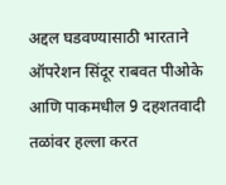अद्दल घडवण्यासाठी भारताने ऑपरेशन सिंदूर राबवत पीओके आणि पाकमधील 9 दहशतवादी तळांवर हल्ला करत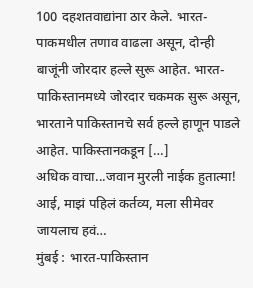100 दहशतवाद्यांना ठार केले. भारत-पाकमधील तणाव वाढला असून, दोन्ही बाजूंनी जोरदार हल्ले सुरू आहेत. भारत-पाकिस्तानमध्ये जोरदार चकमक सुरू असून, भारताने पाकिस्तानचे सर्व हल्ले हाणून पाडले आहेत. पाकिस्तानकडून […]
अधिक वाचा...जवान मुरली नाईक हुतात्मा! आई, माझं पहिलं कर्तव्य, मला सीमेवर जायलाच हवं…
मुंबई : भारत-पाकिस्तान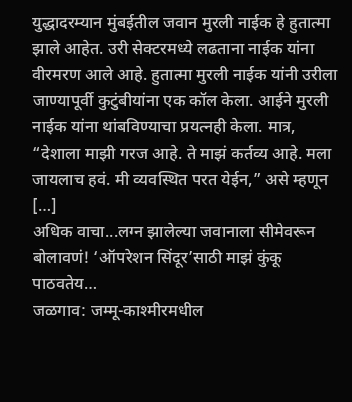युद्धादरम्यान मुंबईतील जवान मुरली नाईक हे हुतात्मा झाले आहेत. उरी सेक्टरमध्ये लढताना नाईक यांना वीरमरण आले आहे. हुतात्मा मुरली नाईक यांनी उरीला जाण्यापूर्वी कुटुंबीयांना एक कॉल केला. आईने मुरली नाईक यांना थांबविण्याचा प्रयत्नही केला. मात्र, “देशाला माझी गरज आहे. ते माझं कर्तव्य आहे. मला जायलाच हवं. मी व्यवस्थित परत येईन,” असे म्हणून […]
अधिक वाचा...लग्न झालेल्या जवानाला सीमेवरून बोलावणं! ‘ऑपरेशन सिंदूर’साठी माझं कुंकू पाठवतेय…
जळगाव: जम्मू-काश्मीरमधील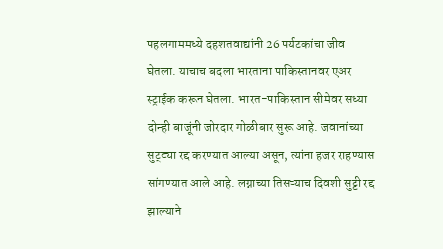पहलगाममध्ये दहशतवाद्यांनी 26 पर्यटकांचा जीव घेतला. याचाच बदला भारताना पाकिस्तानवर एअर स्ट्राईक करून घेतला. भारत-पाकिस्तान सीमेवर सध्या दोन्ही बाजूंनी जोरदार गोळीबार सुरू आहे. जवानांच्या सुट्ट्या रद्द करण्यात आल्या असून, त्यांना हजर राहण्यास सांगण्यात आले आहे. लग्नाच्या तिसऱ्याच दिवशी सुट्टी रद्द झाल्याने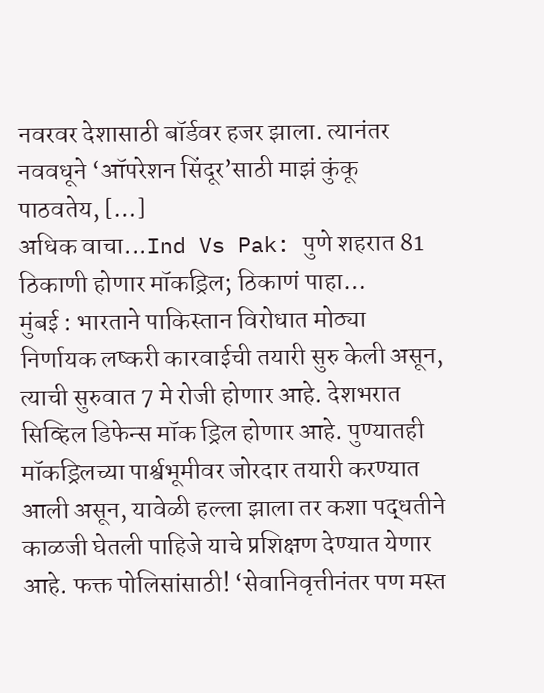नवरवर देशासाठी बॉर्डवर हजर झाला. त्यानंतर नववधूने ‘ऑपरेशन सिंदूर’साठी माझं कुंकू पाठवतेय, […]
अधिक वाचा...Ind Vs Pak: पुणे शहरात 81 ठिकाणी होणार मॉकड्रिल; ठिकाणं पाहा…
मुंबई : भारताने पाकिस्तान विरोधात मोठ्या निर्णायक लष्करी कारवाईची तयारी सुरु केली असून, त्याची सुरुवात 7 मे रोजी होणार आहे. देशभरात सिव्हिल डिफेन्स मॉक ड्रिल होणार आहे. पुण्यातही मॉकड्रिलच्या पार्श्वभूमीवर जोरदार तयारी करण्यात आली असून, यावेळी हल्ला झाला तर कशा पद्धतीने काळजी घेतली पाहिजे याचे प्रशिक्षण देण्यात येणार आहे. फक्त पोलिसांसाठी! ‘सेवानिवृत्तीनंतर पण मस्त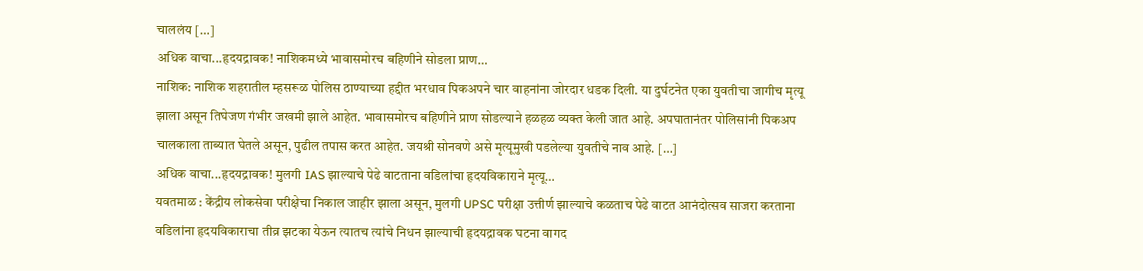चाललंय […]
अधिक वाचा...हृदयद्रावक! नाशिकमध्ये भावासमोरच बहिणीने सोडला प्राण…
नाशिक: नाशिक शहरातील म्हसरूळ पोलिस ठाण्याच्या हद्दीत भरधाव पिकअपने चार वाहनांना जोरदार धडक दिली. या दुर्घटनेत एका युवतीचा जागीच मृत्यू झाला असून तिघेजण गंभीर जखमी झाले आहेत. भावासमोरच बहिणीने प्राण सोडल्याने हळहळ व्यक्त केली जात आहे. अपघातानंतर पोलिसांनी पिकअप चालकाला ताब्यात घेतले असून, पुढील तपास करत आहेत. जयश्री सोनवणे असे मृत्यूमुखी पडलेल्या युवतीचे नाव आहे. […]
अधिक वाचा...हृदयद्रावक! मुलगी IAS झाल्याचे पेढे वाटताना वडिलांचा हृदयविकाराने मृत्यू…
यवतमाळ : केंद्रीय लोकसेवा परीक्षेचा निकाल जाहीर झाला असून, मुलगी UPSC परीक्षा उत्तीर्ण झाल्याचे कळताच पेढे वाटत आनंदोत्सव साजरा करताना वडिलांना हृदयविकाराचा तीव्र झटका येऊन त्यातच त्यांचे निधन झाल्याची हृदयद्रावक घटना वागद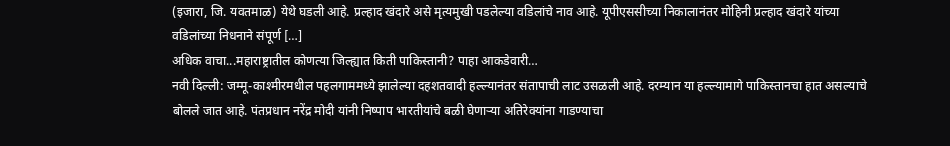(इजारा, जि. यवतमाळ) येथे घडली आहे. प्रल्हाद खंदारे असे मृत्यमुखी पडलेल्या वडिलांचे नाव आहे. यूपीएससीच्या निकालानंतर मोहिनी प्रल्हाद खंदारे यांच्या वडिलांच्या निधनाने संपूर्ण […]
अधिक वाचा...महाराष्ट्रातील कोणत्या जिल्ह्यात किती पाकिस्तानी? पाहा आकडेवारी…
नवी दिल्ली: जम्मू-काश्मीरमधील पहलगाममध्ये झालेल्या दहशतवादी हल्ल्यानंतर संतापाची लाट उसळली आहे. दरम्यान या हल्ल्यामागे पाकिस्तानचा हात असल्याचे बोलले जात आहे. पंतप्रधान नरेंद्र मोदी यांनी निष्पाप भारतीयांचे बळी घेणाऱ्या अतिरेक्यांना गाडण्याचा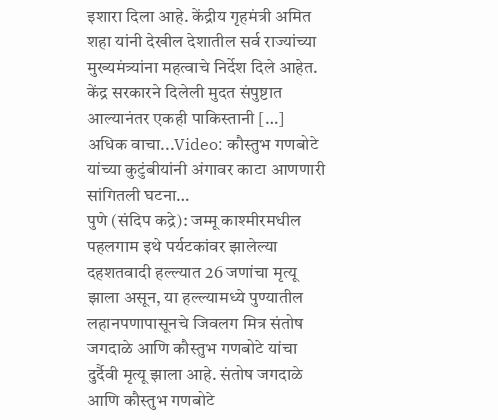इशारा दिला आहे. केंद्रीय गृहमंत्री अमित शहा यांनी देखील देशातील सर्व राज्यांच्या मुख्यमंत्र्यांना महत्वाचे निर्देश दिले आहेत. केंद्र सरकारने दिलेली मुदत संपुष्टात आल्यानंतर एकही पाकिस्तानी […]
अधिक वाचा...Video: कौस्तुभ गणबोटे यांच्या कुटुंबीयांनी अंगावर काटा आणणारी सांगितली घटना…
पुणे (संदिप कद्रे): जम्मू काश्मीरमधील पहलगाम इथे पर्यटकांवर झालेल्या दहशतवादी हल्ल्यात 26 जणांचा मृत्यू झाला असून, या हल्ल्यामध्ये पुण्यातील लहानपणापासूनचे जिवलग मित्र संतोष जगदाळे आणि कौस्तुभ गणबोटे यांचा दुर्दैवी मृत्यू झाला आहे. संतोष जगदाळे आणि कौस्तुभ गणबोटे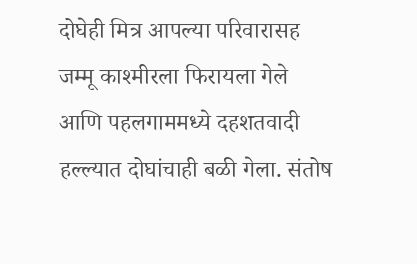दोघेही मित्र आपल्या परिवारासह जम्मू काश्मीरला फिरायला गेले आणि पहलगाममध्ये दहशतवादी हल्ल्यात दोघांचाही बळी गेला. संतोष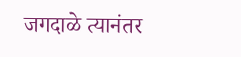जगदाळे त्यानंतर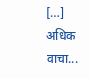[…]
अधिक वाचा...